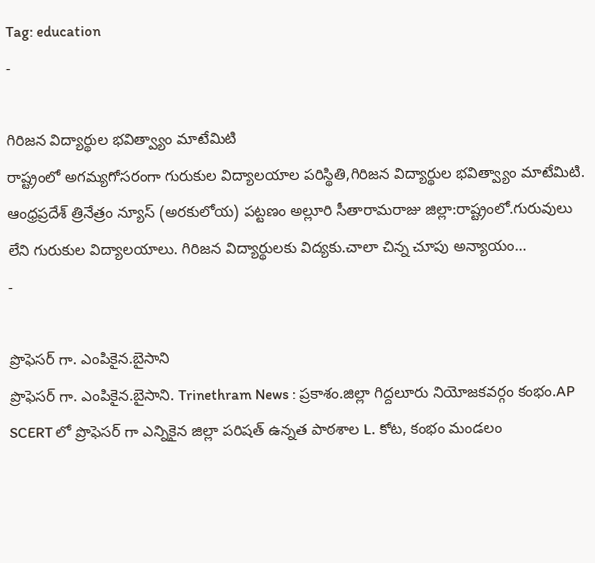Tag: education
-

గిరిజన విద్యార్థుల భవిత్వ్యాం మాటేమిటి
రాష్ట్రంలో అగమ్యగోసరంగా గురుకుల విద్యాలయాల పరిస్థితి,గిరిజన విద్యార్థుల భవిత్వ్యాం మాటేమిటి. ఆంధ్రప్రదేశ్ త్రినేత్రం న్యూస్ (అరకులోయ) పట్టణం అల్లూరి సీతారామరాజు జిల్లా:రాష్ట్రంలో.గురువులు లేని గురుకుల విద్యాలయాలు. గిరిజన విద్యార్థులకు విద్యకు.చాలా చిన్న చూపు అన్యాయం…
-

ప్రొఫెసర్ గా. ఎంపికైన.బైసాని
ప్రొఫెసర్ గా. ఎంపికైన.బైసాని. Trinethram News : ప్రకాశం.జిల్లా గిద్దలూరు నియోజకవర్గం కంభం.AP SCERT లో ప్రొఫెసర్ గా ఎన్నికైన జిల్లా పరిషత్ ఉన్నత పాఠశాల L. కోట, కంభం మండలం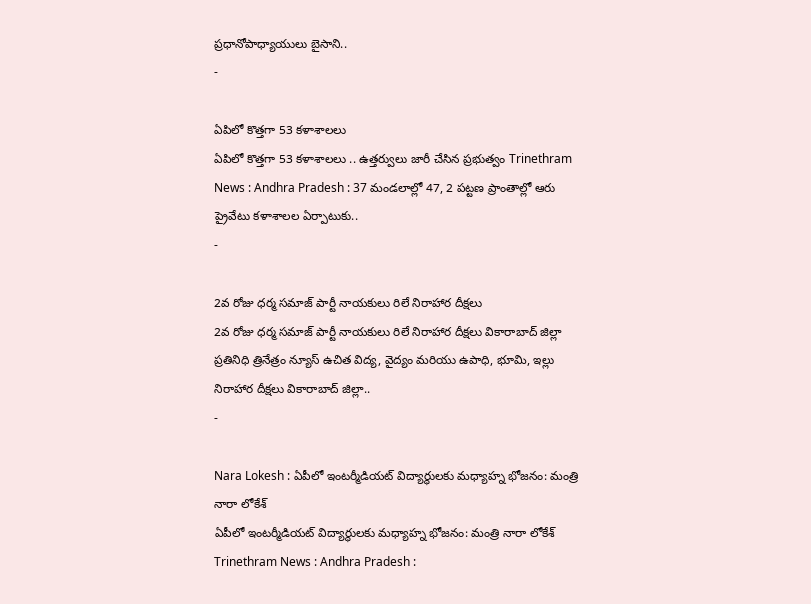ప్రధానోపాధ్యాయులు బైసాని..
-

ఏపిలో కొత్తగా 53 కళాశాలలు
ఏపిలో కొత్తగా 53 కళాశాలలు .. ఉత్తర్వులు జారీ చేసిన ప్రభుత్వం Trinethram News : Andhra Pradesh : 37 మండలాల్లో 47, 2 పట్టణ ప్రాంతాల్లో ఆరు ప్రైవేటు కళాశాలల ఏర్పాటుకు..
-

2వ రోజు ధర్మ సమాజ్ పార్టీ నాయకులు రిలే నిరాహార దీక్షలు
2వ రోజు ధర్మ సమాజ్ పార్టీ నాయకులు రిలే నిరాహార దీక్షలు వికారాబాద్ జిల్లా ప్రతినిధి త్రినేత్రం న్యూస్ ఉచిత విద్య, వైద్యం మరియు ఉపాధి, భూమి, ఇల్లు నిరాహార దీక్షలు వికారాబాద్ జిల్లా..
-

Nara Lokesh : ఏపీలో ఇంటర్మీడియట్ విద్యార్థులకు మధ్యాహ్న భోజనం: మంత్రి నారా లోకేశ్
ఏపీలో ఇంటర్మీడియట్ విద్యార్థులకు మధ్యాహ్న భోజనం: మంత్రి నారా లోకేశ్ Trinethram News : Andhra Pradesh :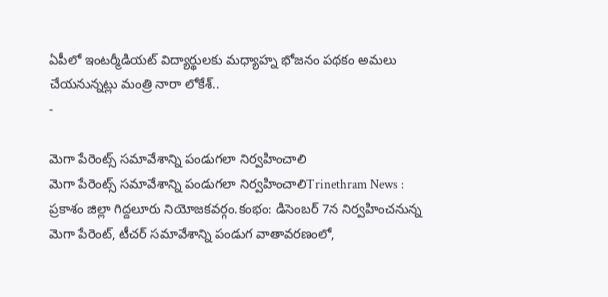ఏపీలో ఇంటర్మీడియట్ విద్యార్థులకు మధ్యాహ్న భోజనం పథకం అమలు చేయనున్నట్లు మంత్రి నారా లోకేశ్..
-

మెగా పేరెంట్స్ సమావేశాన్ని పండుగలా నిర్వహించాలి
మెగా పేరెంట్స్ సమావేశాన్ని పండుగలా నిర్వహించాలిTrinethram News : ప్రకాశం జిల్లా గిద్దలూరు నియోజకవర్గం.కంభం: డిసెంబర్ 7న నిర్వహించనున్న మెగా పేరెంట్, టీచర్ సమావేశాన్ని పండుగ వాతావరణంలో,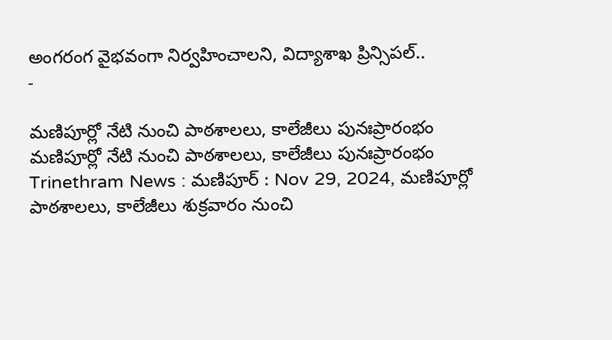అంగరంగ వైభవంగా నిర్వహించాలని, విద్యాశాఖ ప్రిన్సిపల్..
-

మణిపూర్లో నేటి నుంచి పాఠశాలలు, కాలేజీలు పునఃప్రారంభం
మణిపూర్లో నేటి నుంచి పాఠశాలలు, కాలేజీలు పునఃప్రారంభం Trinethram News : మణిపూర్ : Nov 29, 2024, మణిపూర్లో పాఠశాలలు, కాలేజీలు శుక్రవారం నుంచి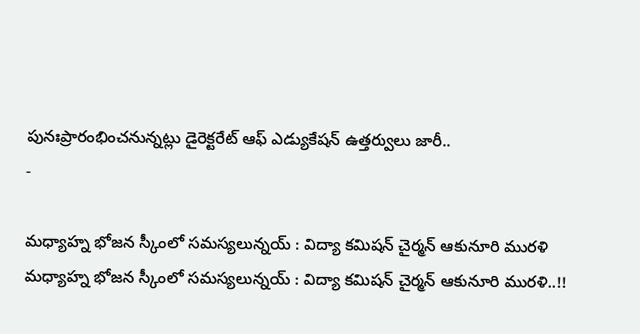పునఃప్రారంభించనున్నట్లు డైరెక్టరేట్ ఆఫ్ ఎడ్యుకేషన్ ఉత్తర్వులు జారీ..
-

మధ్యాహ్న భోజన స్కీంలో సమస్యలున్నయ్ : విద్యా కమిషన్ చైర్మన్ ఆకునూరి మురళి
మధ్యాహ్న భోజన స్కీంలో సమస్యలున్నయ్ : విద్యా కమిషన్ చైర్మన్ ఆకునూరి మురళి..!!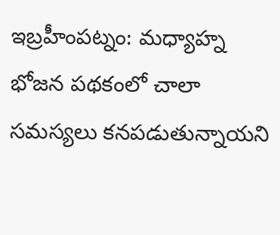ఇబ్రహీంపట్నం: మధ్యాహ్న భోజన పథకంలో చాలా సమస్యలు కనపడుతున్నాయని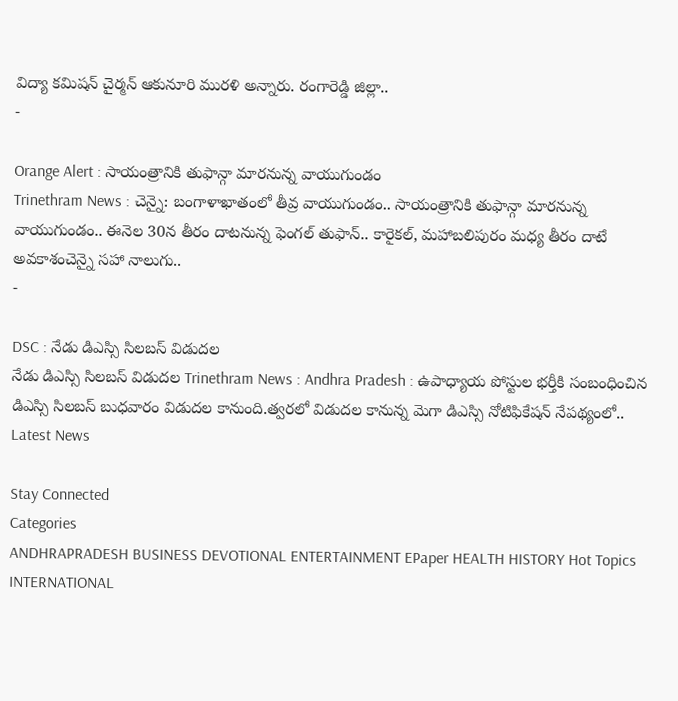విద్యా కమిషన్ చైర్మన్ ఆకునూరి మురళి అన్నారు. రంగారెడ్డి జిల్లా..
-

Orange Alert : సాయంత్రానికి తుఫాన్గా మారనున్న వాయుగుండం
Trinethram News : చెన్నై: బంగాళాఖాతంలో తీవ్ర వాయుగుండం.. సాయంత్రానికి తుఫాన్గా మారనున్న వాయుగుండం.. ఈనెల 30న తీరం దాటనున్న ఫెంగల్ తుఫాన్.. కారైకల్, మహాబలిపురం మధ్య తీరం దాటే అవకాశంచెన్నై సహా నాలుగు..
-

DSC : నేడు డిఎస్సి సిలబస్ విడుదల
నేడు డిఎస్సి సిలబస్ విడుదల Trinethram News : Andhra Pradesh : ఉపాధ్యాయ పోస్టుల భర్తీకి సంబంధించిన డిఎస్సి సిలబస్ బుధవారం విడుదల కానుంది.త్వరలో విడుదల కానున్న మెగా డిఎస్సి నోటిఫికేషన్ నేపథ్యంలో..
Latest News

Stay Connected
Categories
ANDHRAPRADESH BUSINESS DEVOTIONAL ENTERTAINMENT EPaper HEALTH HISTORY Hot Topics INTERNATIONAL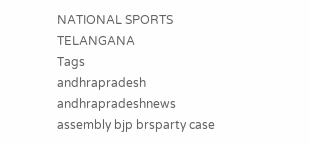NATIONAL SPORTS TELANGANA
Tags
andhrapradesh andhrapradeshnews assembly bjp brsparty case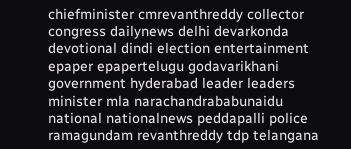chiefminister cmrevanthreddy collector congress dailynews delhi devarkonda devotional dindi election entertainment epaper epapertelugu godavarikhani government hyderabad leader leaders minister mla narachandrababunaidu national nationalnews peddapalli police ramagundam revanthreddy tdp telangana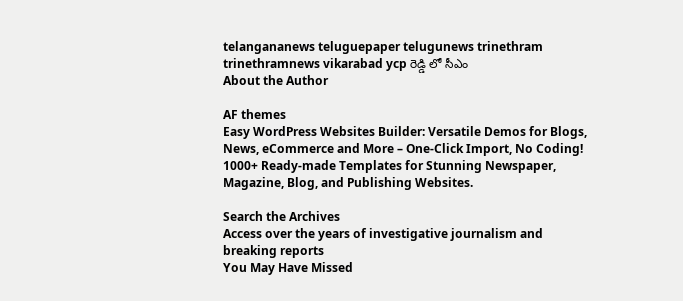telangananews teluguepaper telugunews trinethram trinethramnews vikarabad ycp రెడ్డి లో సీఎం
About the Author

AF themes
Easy WordPress Websites Builder: Versatile Demos for Blogs, News, eCommerce and More – One-Click Import, No Coding! 1000+ Ready-made Templates for Stunning Newspaper, Magazine, Blog, and Publishing Websites.

Search the Archives
Access over the years of investigative journalism and breaking reports
You May Have Missed